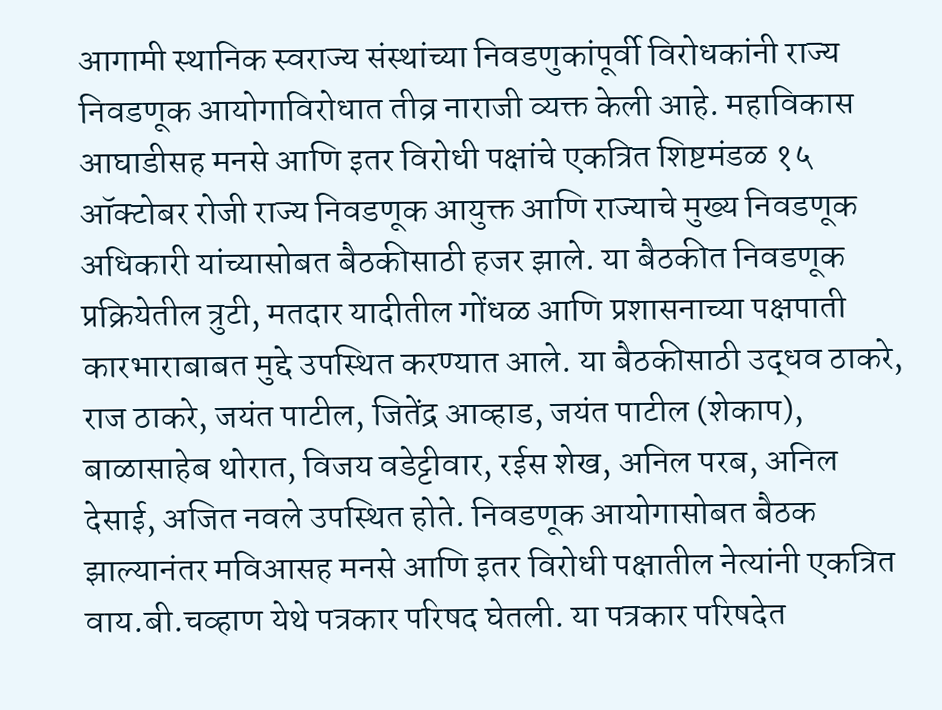आगामी स्थानिक स्वराज्य संस्थांच्या निवडणुकांपूर्वी विरोधकांनी राज्य निवडणूक आयोगाविरोधात तीव्र नाराजी व्यक्त केली आहे. महाविकास आघाडीसह मनसे आणि इतर विरोधी पक्षांचे एकत्रित शिष्टमंडळ १५ ऑक्टोबर रोजी राज्य निवडणूक आयुक्त आणि राज्याचे मुख्य निवडणूक अधिकारी यांच्यासोबत बैठकीसाठी हजर झाले. या बैठकीत निवडणूक प्रक्रियेतील त्रुटी, मतदार यादीतील गोंधळ आणि प्रशासनाच्या पक्षपाती कारभाराबाबत मुद्दे उपस्थित करण्यात आले. या बैठकीसाठी उद्धव ठाकरे, राज ठाकरे, जयंत पाटील, जितेंद्र आव्हाड, जयंत पाटील (शेकाप), बाळासाहेब थोरात, विजय वडेट्टीवार, रईस शेख, अनिल परब, अनिल देसाई, अजित नवले उपस्थित होते. निवडणूक आयोगासोबत बैठक झाल्यानंतर मविआसह मनसे आणि इतर विरोधी पक्षातील नेत्यांनी एकत्रित वाय.बी.चव्हाण येथे पत्रकार परिषद घेतली. या पत्रकार परिषदेत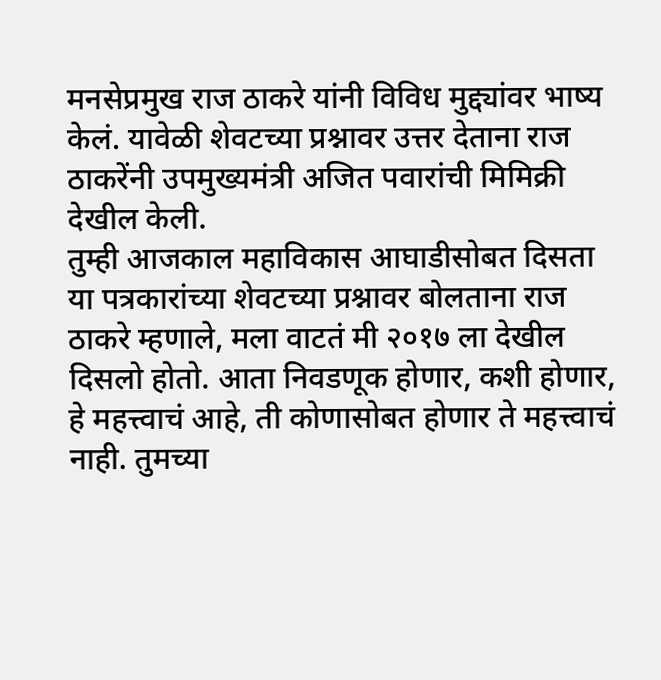मनसेप्रमुख राज ठाकरे यांनी विविध मुद्द्यांवर भाष्य केलं. यावेळी शेवटच्या प्रश्नावर उत्तर देताना राज ठाकरेंनी उपमुख्यमंत्री अजित पवारांची मिमिक्री देखील केली.
तुम्ही आजकाल महाविकास आघाडीसोबत दिसता या पत्रकारांच्या शेवटच्या प्रश्नावर बोलताना राज ठाकरे म्हणाले, मला वाटतं मी २०१७ ला देखील दिसलो होतो. आता निवडणूक होणार, कशी होणार, हे महत्त्वाचं आहे, ती कोणासोबत होणार ते महत्त्वाचं नाही. तुमच्या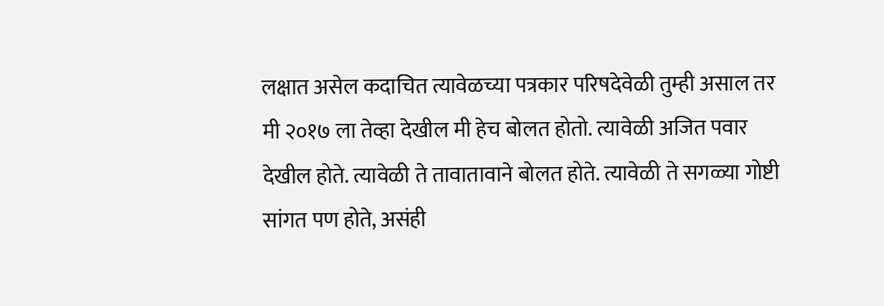लक्षात असेल कदाचित त्यावेळच्या पत्रकार परिषदेवेळी तुम्ही असाल तर मी २०१७ ला तेव्हा देखील मी हेच बोलत होतो. त्यावेळी अजित पवार देखील होते. त्यावेळी ते तावातावाने बोलत होते. त्यावेळी ते सगळ्या गोष्टी सांगत पण होते, असंही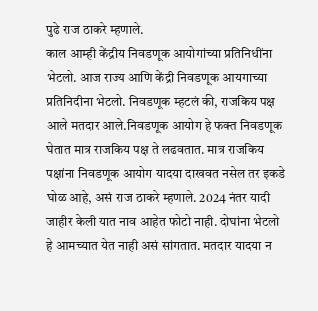पुढे राज ठाकरे म्हणाले.
काल आम्ही केंद्रीय निवडणूक आयोगांच्या प्रतिनिधींना भेटलो. आज राज्य आणि केंद्री निवडणूक आयगाच्या प्रतिनिदीना भेटलो. निवडणूक म्हटलं की, राजकिय पक्ष आले मतदार आले.निवडणूक आयोग हे फक्त निवडणूक घेतात मात्र राजकिय पक्ष ते लढवतात. मात्र राजकिय पक्षांना निवडणूक आयोग यादया दाखवत नसेल तर इकडे घोळ आहे, असं राज ठाकरे म्हणाले. 2024 नंतर यादी जाहीर केली यात नाव आहेत फोटो नाही. दोघांना भेटलो हे आमच्यात येत नाही असं सांगतात. मतदार यादया न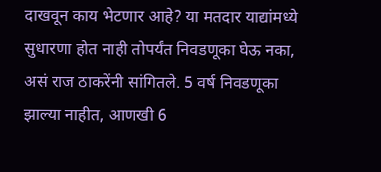दाखवून काय भेटणार आहे? या मतदार याद्यांमध्ये सुधारणा होत नाही तोपर्यंत निवडणूका घेऊ नका, असं राज ठाकरेंनी सांगितले. 5 वर्ष निवडणूका झाल्या नाहीत, आणखी 6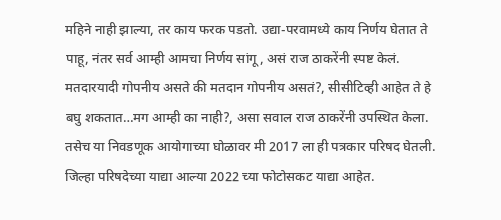महिने नाही झाल्या, तर काय फरक पडतो. उद्या-परवामध्ये काय निर्णय घेतात ते पाहू, नंतर सर्व आम्ही आमचा निर्णय सांगू, असं राज ठाकरेंनी स्पष्ट केलं.
मतदारयादी गोपनीय असते की मतदान गोपनीय असतं?, सीसीटिव्ही आहेत ते हे बघु शकतात…मग आम्ही का नाही?, असा सवाल राज ठाकरेंनी उपस्थित केला. तसेच या निवडणूक आयोगाच्या घोळावर मी 2017 ला ही पत्रकार परिषद घेतली. जिल्हा परिषदेच्या याद्या आल्या 2022 च्या फोटोसकट याद्या आहेत.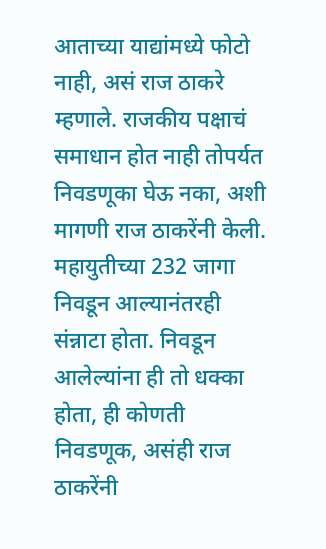आताच्या याद्यांमध्ये फोटो नाही, असं राज ठाकरे म्हणाले. राजकीय पक्षाचं समाधान होत नाही तोपर्यत निवडणूका घेऊ नका, अशी मागणी राज ठाकरेंनी केली. महायुतीच्या 232 जागा निवडून आल्यानंतरही संन्नाटा होता. निवडून आलेल्यांना ही तो धक्का होता, ही कोणती निवडणूक, असंही राज ठाकरेंनी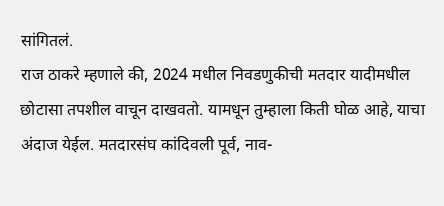सांगितलं.
राज ठाकरे म्हणाले की, 2024 मधील निवडणुकीची मतदार यादीमधील छोटासा तपशील वाचून दाखवतो. यामधून तुम्हाला किती घोळ आहे, याचा अंदाज येईल. मतदारसंघ कांदिवली पूर्व, नाव-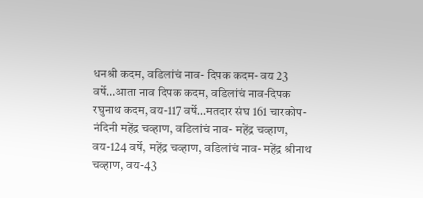धनश्री कदम, वडिलांचं नाव- दिपक कदम- वय 23 वर्षे…आता नाव दिपक कदम, वडिलांचं नाव-दिपक रघुनाथ कदम, वय-117 वर्षे…मतदार संघ 161 चारकोप- नंदिनी महेंद्र चव्हाण, वडिलांचं नाव- महेंद्र चव्हाण, वय-124 वर्षे, महेंद्र चव्हाण, वडिलांचं नाव- महेंद्र श्रीनाथ चव्हाण, वय-43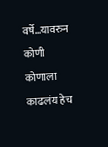वर्षे…यावरुन कोणी कोणाला काढलंय हेच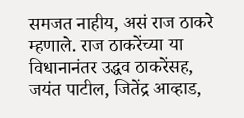समजत नाहीय, असं राज ठाकरे म्हणाले. राज ठाकरेंच्या या विधानानंतर उद्धव ठाकरेंसह, जयंत पाटील, जितेंद्र आव्हाड,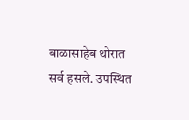बाळासाहेब थोरात सर्व हसले. उपस्थित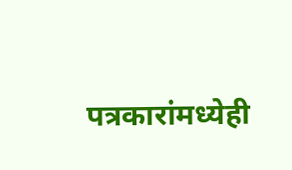पत्रकारांमध्येही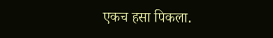एकच हसा पिकला.